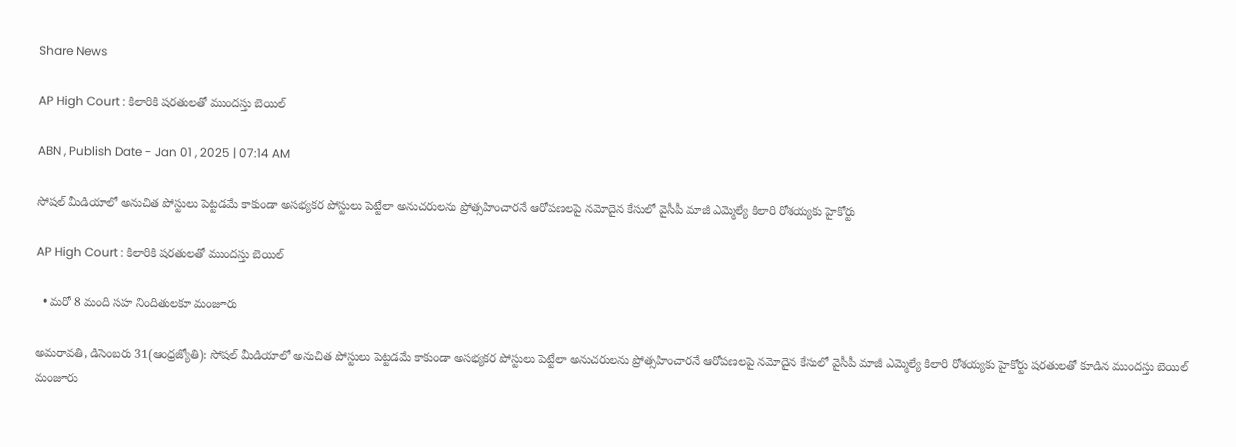Share News

AP High Court : కిలారికి షరతులతో ముందస్తు బెయిల్‌

ABN , Publish Date - Jan 01 , 2025 | 07:14 AM

సోషల్‌ మీడియాలో అనుచిత పోస్టులు పెట్టడమే కాకుండా అసభ్యకర పోస్టులు పెట్టేలా అనుచరులను ప్రోత్సహించారనే ఆరోపణలపై నమోదైన కేసులో వైసీపీ మాజీ ఎమ్మెల్యే కిలారి రోశయ్యకు హైకోర్టు

AP High Court : కిలారికి షరతులతో ముందస్తు బెయిల్‌

  • మరో 8 మంది సహ నిందితులకూ మంజూరు

అమరావతి, డిసెంబరు 31(ఆంధ్రజ్యోతి): సోషల్‌ మీడియాలో అనుచిత పోస్టులు పెట్టడమే కాకుండా అసభ్యకర పోస్టులు పెట్టేలా అనుచరులను ప్రోత్సహించారనే ఆరోపణలపై నమోదైన కేసులో వైసీపీ మాజీ ఎమ్మెల్యే కిలారి రోశయ్యకు హైకోర్టు షరతులతో కూడిన ముందస్తు బెయిల్‌ మంజూరు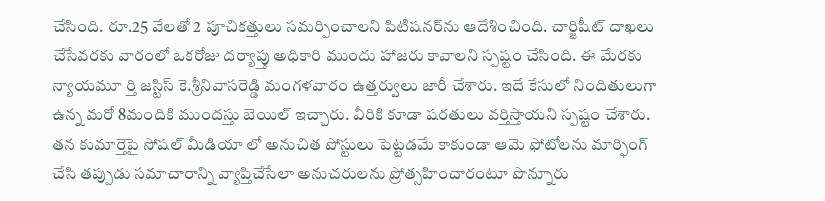చేసింది. రూ.25 వేలతో 2 పూచికత్తులు సమర్పించాలని పిటిషనర్‌ను ఆదేశించింది. చార్జిషీట్‌ దాఖలు చేసేవరకు వారంలో ఒకరోజు దర్యాప్తు అధికారి ముందు హాజరు కావాలని స్పష్టం చేసింది. ఈ మేరకు న్యాయమూ ర్తి జస్టిస్‌ కె.శ్రీనివాసరెడ్డి మంగళవారం ఉత్తర్వులు జారీ చేశారు. ఇదే కేసులో నిందితులుగా ఉన్న మరో 8మందికి ముందస్తు బెయిల్‌ ఇచ్చారు. వీరికి కూడా షరతులు వర్తిస్తాయని స్పష్టం చేశారు. తన కుమార్తెపై సోషల్‌ మీడియా లో అనుచిత పోస్టులు పెట్టడమే కాకుండా ఆమె ఫోటోలను మార్ఫింగ్‌ చేసి తప్పుడు సమాచారాన్ని వ్యాప్తిచేసేలా అనుచరులను ప్రోత్సహించారంటూ పొన్నూరు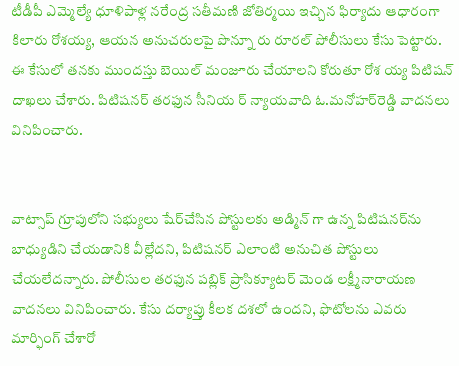టీడీపీ ఎమ్మెల్యే ధూళిపాళ్ల నరేంద్ర సతీమణి జోతిర్మయి ఇచ్చిన ఫిర్యాదు ఆధారంగా కిలారు రోశయ్య, ఆయన అనుచరులపై పొన్నూ రు రూరల్‌ పోలీసులు కేసు పెట్టారు. ఈ కేసులో తనకు ముందస్తు బెయిల్‌ మంజూరు చేయాలని కోరుతూ రోశ య్య పిటిషన్‌ దాఖలు చేశారు. పిటిషనర్‌ తరఫున సీనియ ర్‌ న్యాయవాది ఓ.మనోహర్‌రెడ్డి వాదనలు వినిపించారు.


వాట్సాప్‌ గ్రూపులోని సభ్యులు షేర్‌చేసిన పోస్టులకు అడ్మిన్‌ గా ఉన్న పిటిషనర్‌ను బాధ్యుడిని చేయడానికి వీల్లేదని, పిటిషనర్‌ ఎలాంటి అనుచిత పోస్టులు చేయలేదన్నారు. పోలీసుల తరఫున పబ్లిక్‌ ప్రాసిక్యూటర్‌ మెండ లక్ష్మీనారాయణ వాదనలు వినిపించారు. కేసు దర్యాప్తు కీలక దశలో ఉందని, ఫొటోలను ఎవరు మార్ఫింగ్‌ చేశారో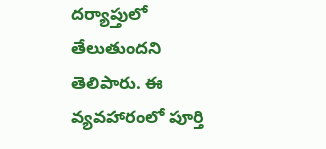దర్యాప్తులో తేలుతుందని తెలిపారు. ఈ వ్యవహారంలో పూర్తి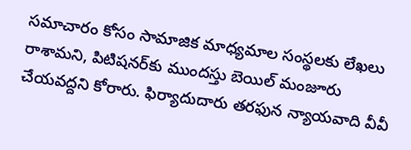సమాచారం కోసం సామాజిక మాధ్యమాల సంస్థలకు లేఖలు రాశామని, పిటిషనర్‌కు ముందస్తు బెయిల్‌ మంజూరు చేయవద్దని కోరారు. ఫిర్యాదుదారు తరఫున న్యాయవాది వీవీ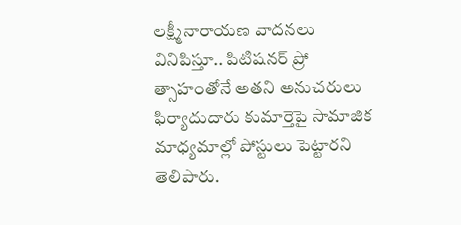లక్ష్మీనారాయణ వాదనలు వినిపిస్తూ.. పిటిషనర్‌ ప్రో త్సాహంతోనే అతని అనుచరులు ఫిర్యాదుదారు కుమార్తెపై సామాజిక మాధ్యమాల్లో పోస్టులు పెట్టారని తెలిపారు.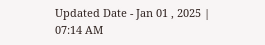Updated Date - Jan 01 , 2025 | 07:14 AM